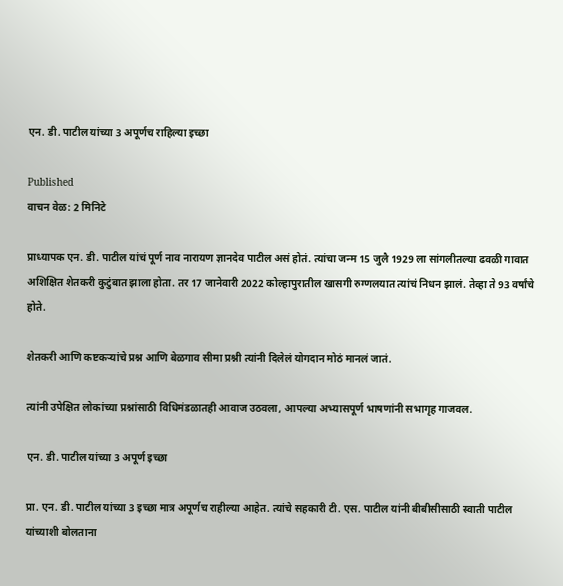एन. डी. पाटील यांच्या 3 अपूर्णच राहिल्या इच्छा

Published
वाचन वेळ: 2 मिनिटे

प्राध्यापक एन. डी. पाटील यांचं पूर्ण नाव नारायण ज्ञानदेव पाटील असं होतं. त्यांचा जन्म 15 जुलै 1929 ला सांगलीतल्या ढवळी गावात अशिक्षित शेतकरी कुटुंबात झाला होता. तर 17 जानेवारी 2022 कोल्हापुरातील खासगी रुग्णलयात त्यांचं निधन झालं. तेव्हा ते 93 वर्षांचे होते.

शेतकरी आणि कष्टकऱ्यांचे प्रश्न आणि बेळगाव सीमा प्रश्नी त्यांनी दिलेलं योगदान मोठं मानलं जातं.

त्यांनी उपेक्षित लोकांच्या प्रश्नांसाठी विधिमंडळातही आवाज उठवला, आपल्या अभ्यासपूर्ण भाषणांनी सभागृह गाजवल.

एन. डी. पाटील यांच्या 3 अपूर्ण इच्छा

प्रा. एन. डी. पाटील यांच्या 3 इच्छा मात्र अपूर्णच राहील्या आहेत. त्यांचे सहकारी टी. एस. पाटील यांनी बीबीसीसाठी स्वाती पाटील यांच्याशी बोलताना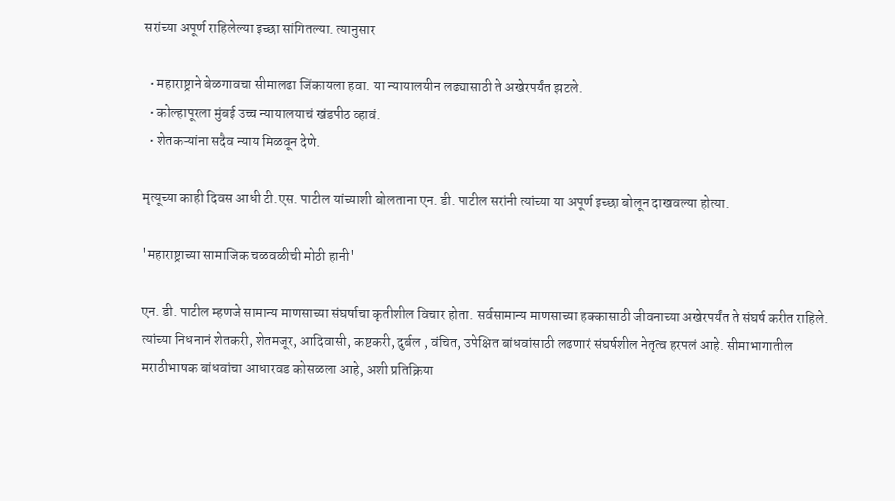सरांच्या अपूर्ण राहिलेल्या इच्छा सांगितल्या. त्यानुसार

  • महाराष्ट्राने बेळगावचा सीमालढा जिंकायला हवा. या न्यायालयीन लढ्यासाठी ते अखेरपर्यंत झटले.
  • कोल्हापूरला मुंबई उच्च न्यायालयाचं खंडपीठ व्हावं.
  • शेतकऱ्यांना सदैव न्याय मिळवून देणे.

मृत्यूच्या काही दिवस आधी टी.एस. पाटील यांच्याशी बोलताना एन. डी. पाटील सरांनी त्यांच्या या अपूर्ण इच्छा बोलून दाखवल्या होत्या.

'महाराष्ट्राच्या सामाजिक चळवळीची मोठी हानी'

एन. डी. पाटील म्हणजे सामान्य माणसाच्या संघर्षाचा कृतीशील विचार होता. सर्वसामान्य माणसाच्या हक्कासाठी जीवनाच्या अखेरपर्यंत ते संघर्ष करीत राहिले. त्यांच्या निधनानं शेतकरी, शेतमजूर, आदिवासी, कष्टकरी, दुर्बल , वंचित, उपेक्षित बांधवांसाठी लढणारं संघर्षशील नेतृत्व हरपलं आहे. सीमाभागातील मराठीभाषक बांधवांचा आधारवड कोसळला आहे, अशी प्रतिक्रिया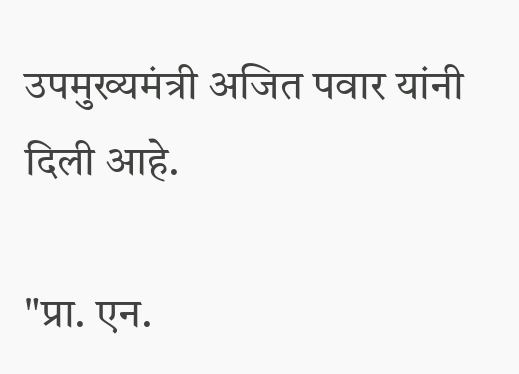उपमुख्यमंत्री अजित पवार यांनी दिली आहे.

"प्रा. एन.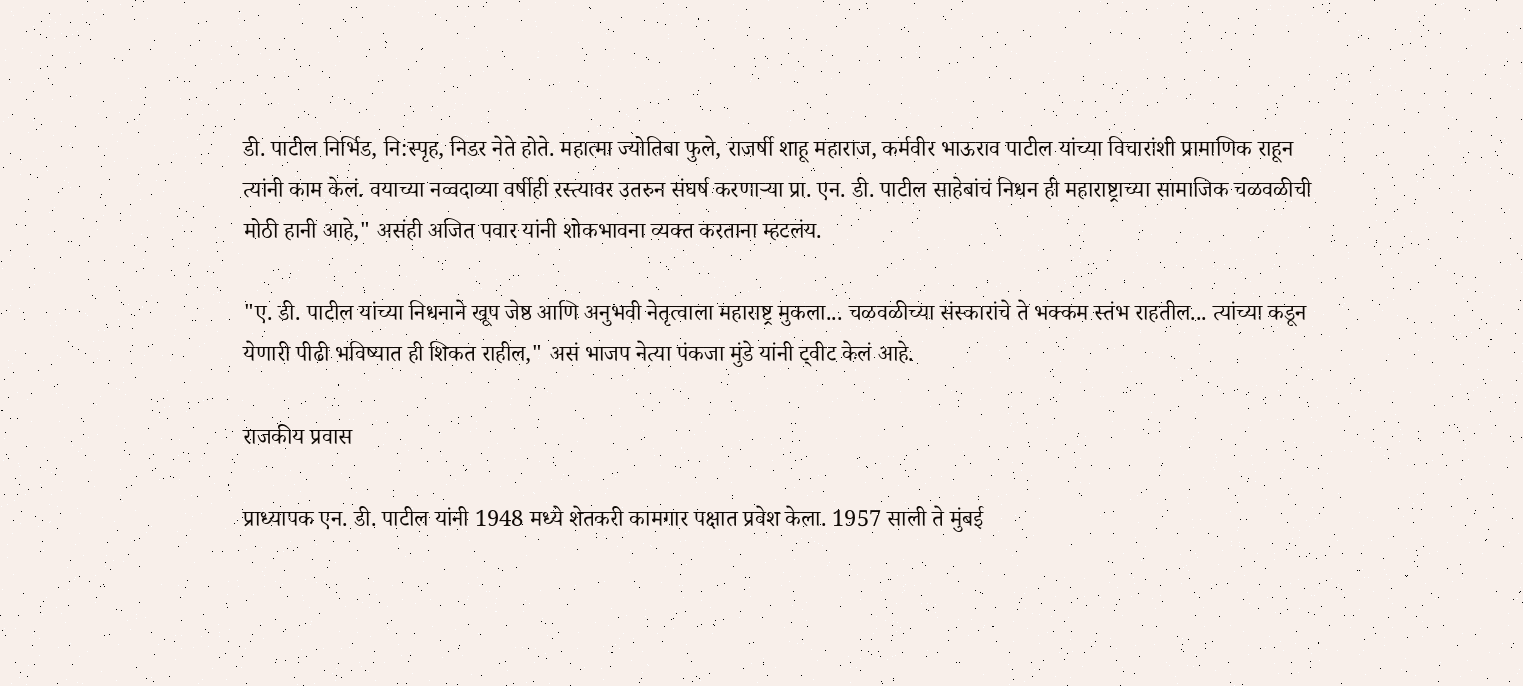डी. पाटील निर्भिड, नि:स्पृह, निडर नेते होते. महात्मा ज्योतिबा फुले, राजर्षी शाहू महाराज, कर्मवीर भाऊराव पाटील यांच्या विचारांशी प्रामाणिक राहून त्यांनी काम केलं. वयाच्या नव्वदाव्या वर्षीही रस्त्यावर उतरुन संघर्ष करणाऱ्या प्रा. एन. डी. पाटील साहेबांचं निधन ही महाराष्ट्राच्या सामाजिक चळवळीची मोठी हानी आहे," असंही अजित पवार यांनी शोकभावना व्यक्त करताना म्हटलंय.

"ए. डी. पाटील यांच्या निधनाने खूप जेष्ठ आणि अनुभवी नेतृत्वाला महाराष्ट्र मुकला... चळवळीच्या संस्कारांचे ते भक्कम स्तंभ राहतील... त्यांच्या कडून येणारी पीढी भविष्यात ही शिकत राहील," असं भाजप नेत्या पंकजा मुंडे यांनी ट्वीट केलं आहे.

राजकीय प्रवास

प्राध्यापक एन. डी. पाटील यांनी 1948 मध्ये शेतकरी कामगार पक्षात प्रवेश केला. 1957 साली ते मुंबई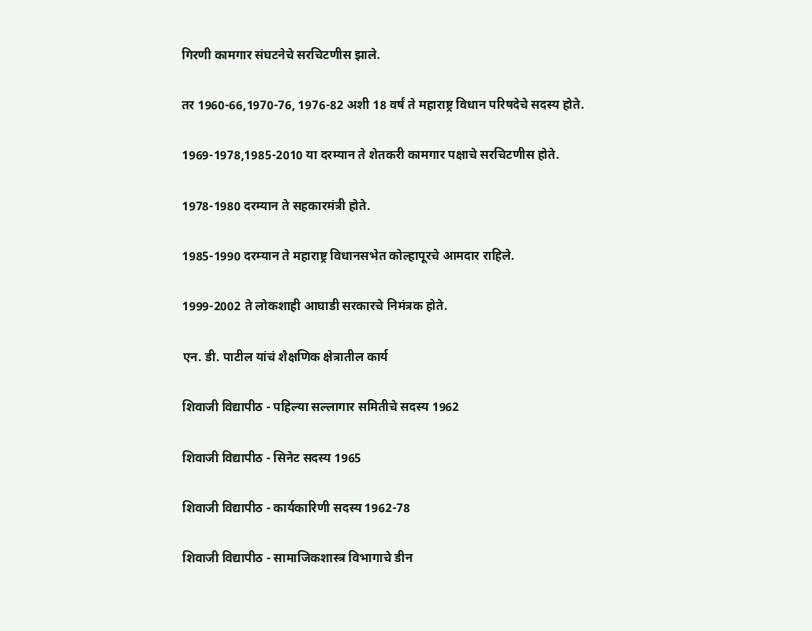गिरणी कामगार संघटनेचे सरचिटणीस झाले.

तर 1960-66,1970-76, 1976-82 अशी 18 वर्षं ते महाराष्ट्र विधान परिषदेचे सदस्य होते.

1969-1978,1985-2010 या दरम्यान ते शेतकरी कामगार पक्षाचे सरचिटणीस होते.

1978-1980 दरम्यान ते सहकारमंत्री होते.

1985-1990 दरम्यान ते महाराष्ट्र विधानसभेत कोल्हापूरचे आमदार राहिले.

1999-2002 ते लोकशाही आघाडी सरकारचे निमंत्रक होते.

एन. डी. पाटील यांचं शैक्षणिक क्षेत्रातील कार्य

शिवाजी विद्यापीठ - पहिल्या सल्लागार समितीचे सदस्य 1962

शिवाजी विद्यापीठ - सिनेट सदस्य 1965

शिवाजी विद्यापीठ - कार्यकारिणी सदस्य 1962-78

शिवाजी विद्यापीठ - सामाजिकशास्त्र विभागाचे डीन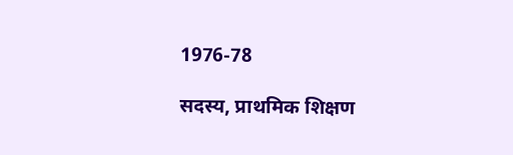1976-78

सदस्य, प्राथमिक शिक्षण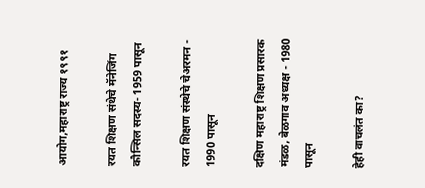आयोग,महाराष्ट्र राज्य १९९१

रयत शिक्षण संथेचे मॅनेजिंग कौन्सिल सदस्य- 1959 पासून

रयत शिक्षण संस्थेचे चेअरमन - 1990 पासून

दक्षिण महाराष्ट्र शिक्षण प्रसारक मंडळ, बेळगाव अध्यक्ष - 1980 पासून

हेही वाचलंत का?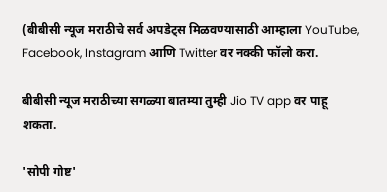(बीबीसी न्यूज मराठीचे सर्व अपडेट्स मिळवण्यासाठी आम्हाला YouTube, Facebook, Instagram आणि Twitter वर नक्की फॉलो करा.

बीबीसी न्यूज मराठीच्या सगळ्या बातम्या तुम्ही Jio TV app वर पाहू शकता.

'सोपी गोष्ट'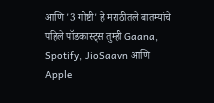आणि '3 गोष्टी' हे मराठीतले बातम्यांचे पहिले पॉडकास्ट्स तुम्ही Gaana, Spotify, JioSaavn आणि Apple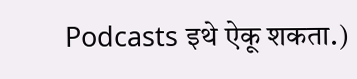Podcasts इथे ऐकू शकता.)